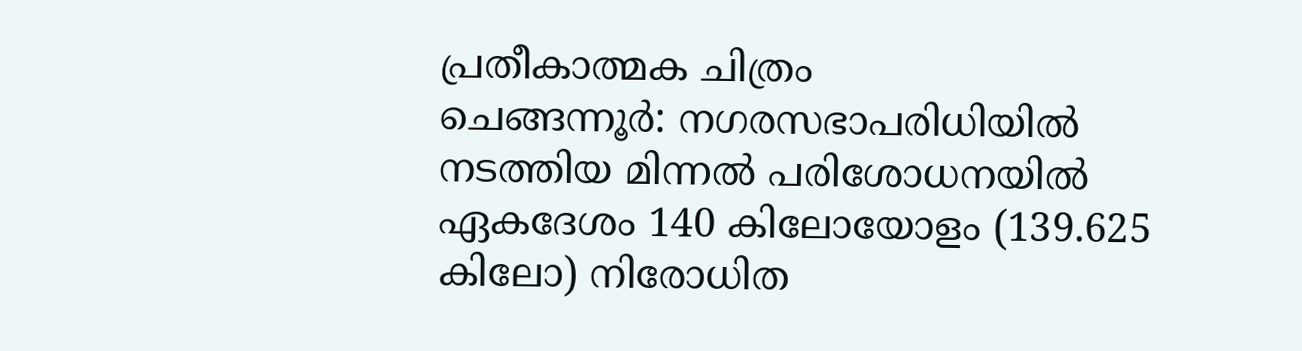പ്രതീകാത്മക ചിത്രം
ചെങ്ങന്നൂർ: നഗരസഭാപരിധിയിൽ നടത്തിയ മിന്നൽ പരിശോധനയിൽ ഏകദേശം 140 കിലോയോളം (139.625 കിലോ) നിരോധിത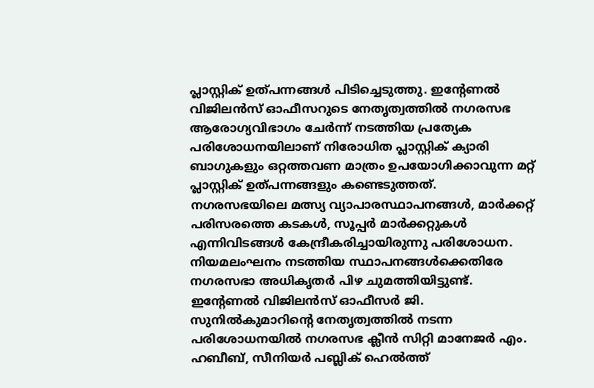പ്ലാസ്റ്റിക് ഉത്പന്നങ്ങൾ പിടിച്ചെടുത്തു. ഇന്റേണൽ വിജിലൻസ് ഓഫീസറുടെ നേതൃത്വത്തിൽ നഗരസഭ ആരോഗ്യവിഭാഗം ചേർന്ന് നടത്തിയ പ്രത്യേക പരിശോധനയിലാണ് നിരോധിത പ്ലാസ്റ്റിക് ക്യാരി ബാഗുകളും ഒറ്റത്തവണ മാത്രം ഉപയോഗിക്കാവുന്ന മറ്റ് പ്ലാസ്റ്റിക് ഉത്പന്നങ്ങളും കണ്ടെടുത്തത്.
നഗരസഭയിലെ മത്സ്യ വ്യാപാരസ്ഥാപനങ്ങൾ, മാർക്കറ്റ് പരിസരത്തെ കടകൾ, സൂപ്പർ മാർക്കറ്റുകൾ എന്നിവിടങ്ങൾ കേന്ദ്രീകരിച്ചായിരുന്നു പരിശോധന. നിയമലംഘനം നടത്തിയ സ്ഥാപനങ്ങൾക്കെതിരേ നഗരസഭാ അധികൃതർ പിഴ ചുമത്തിയിട്ടുണ്ട്.
ഇന്റേണൽ വിജിലൻസ് ഓഫീസർ ജി. സുനിൽകുമാറിന്റെ നേതൃത്വത്തിൽ നടന്ന പരിശോധനയിൽ നഗരസഭ ക്ലീൻ സിറ്റി മാനേജർ എം. ഹബീബ്, സീനിയർ പബ്ലിക് ഹെൽത്ത്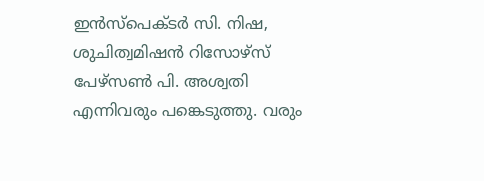ഇൻസ്പെക്ടർ സി. നിഷ, ശുചിത്വമിഷൻ റിസോഴ്സ് പേഴ്സൺ പി. അശ്വതി എന്നിവരും പങ്കെടുത്തു. വരും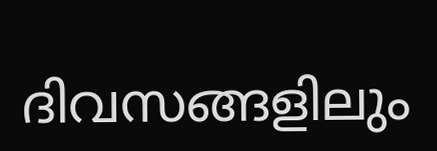ദിവസങ്ങളിലും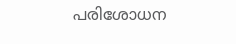പരിശോധന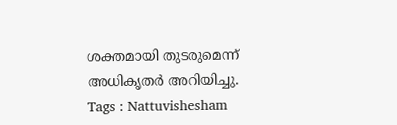ശക്തമായി തുടരുമെന്ന് അധികൃതർ അറിയിച്ചു.
Tags : Nattuvishesham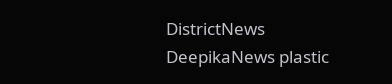DistrictNews DeepikaNews plastic